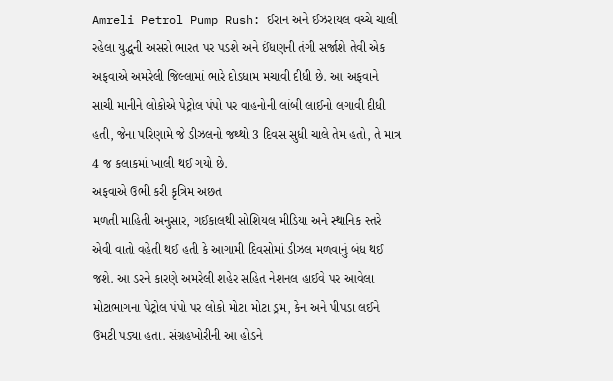Amreli Petrol Pump Rush: ઈરાન અને ઈઝરાયલ વચ્ચે ચાલી રહેલા યુદ્ધની અસરો ભારત પર પડશે અને ઈંધણની તંગી સર્જાશે તેવી એક અફવાએ અમરેલી જિલ્લામાં ભારે દોડધામ મચાવી દીધી છે. આ અફવાને સાચી માનીને લોકોએ પેટ્રોલ પંપો પર વાહનોની લાંબી લાઈનો લગાવી દીધી હતી, જેના પરિણામે જે ડીઝલનો જથ્થો 3 દિવસ સુધી ચાલે તેમ હતો, તે માત્ર 4 જ કલાકમાં ખાલી થઈ ગયો છે.
અફવાએ ઉભી કરી કૃત્રિમ અછત
મળતી માહિતી અનુસાર, ગઈકાલથી સોશિયલ મીડિયા અને સ્થાનિક સ્તરે એવી વાતો વહેતી થઈ હતી કે આગામી દિવસોમાં ડીઝલ મળવાનું બંધ થઈ જશે. આ ડરને કારણે અમરેલી શહેર સહિત નેશનલ હાઈવે પર આવેલા મોટાભાગના પેટ્રોલ પંપો પર લોકો મોટા મોટા ડ્રમ, કેન અને પીપડા લઈને ઉમટી પડ્યા હતા. સંગ્રહખોરીની આ હોડને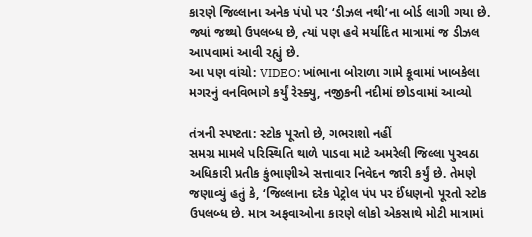કારણે જિલ્લાના અનેક પંપો પર ‘ડીઝલ નથી’ના બોર્ડ લાગી ગયા છે. જ્યાં જથ્થો ઉપલબ્ધ છે, ત્યાં પણ હવે મર્યાદિત માત્રામાં જ ડીઝલ આપવામાં આવી રહ્યું છે.
આ પણ વાંચો: VIDEO: ખાંભાના બોરાળા ગામે કૂવામાં ખાબકેલા મગરનું વનવિભાગે કર્યું રેસ્ક્યુ, નજીકની નદીમાં છોડવામાં આવ્યો

તંત્રની સ્પષ્ટતા: સ્ટોક પૂરતો છે, ગભરાશો નહીં
સમગ્ર મામલે પરિસ્થિતિ થાળે પાડવા માટે અમરેલી જિલ્લા પુરવઠા અધિકારી પ્રતીક કુંભાણીએ સત્તાવાર નિવેદન જારી કર્યું છે. તેમણે જણાવ્યું હતું કે, ‘જિલ્લાના દરેક પેટ્રોલ પંપ પર ઈંધણનો પૂરતો સ્ટોક ઉપલબ્ધ છે. માત્ર અફવાઓના કારણે લોકો એકસાથે મોટી માત્રામાં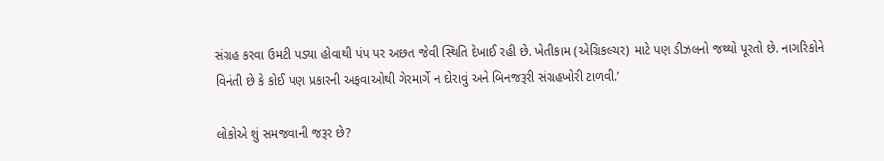સંગ્રહ કરવા ઉમટી પડ્યા હોવાથી પંપ પર અછત જેવી સ્થિતિ દેખાઈ રહી છે. ખેતીકામ (એગ્રિકલ્ચર) માટે પણ ડીઝલનો જથ્થો પૂરતો છે. નાગરિકોને વિનંતી છે કે કોઈ પણ પ્રકારની અફવાઓથી ગેરમાર્ગે ન દોરાવું અને બિનજરૂરી સંગ્રહખોરી ટાળવી.’

લોકોએ શું સમજવાની જરૂર છે?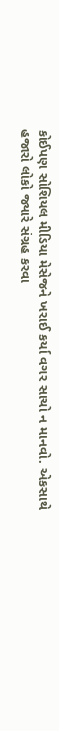કોઈપણ સોશિયલ મીડિયા મેસેજને ખરાઈ કર્યા વગર સાચો ન માનવો. એકસાથે હજારો લોકો જ્યારે સંગ્રહ કરવા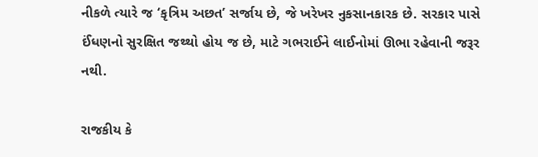નીકળે ત્યારે જ ‘કૃત્રિમ અછત’ સર્જાય છે, જે ખરેખર નુકસાનકારક છે. સરકાર પાસે ઈંધણનો સુરક્ષિત જથ્થો હોય જ છે, માટે ગભરાઈને લાઈનોમાં ઊભા રહેવાની જરૂર નથી.

રાજકીય કે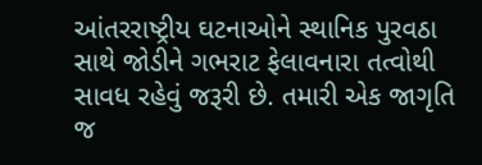આંતરરાષ્ટ્રીય ઘટનાઓને સ્થાનિક પુરવઠા સાથે જોડીને ગભરાટ ફેલાવનારા તત્વોથી સાવધ રહેવું જરૂરી છે. તમારી એક જાગૃતિ જ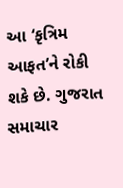આ ‘કૃત્રિમ આફત’ને રોકી શકે છે. ગુજરાત સમાચાર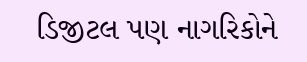ડિજીટલ પણ નાગરિકોને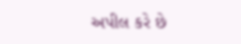અપીલ કરે છે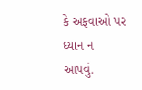કે અફવાઓ પર ધ્યાન ન આપવું.